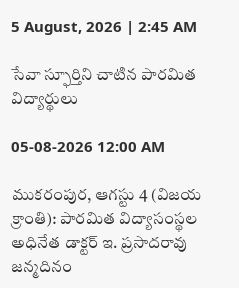5 August, 2026 | 2:45 AM

సేవా స్ఫూర్తిని చాటిన పారమిత విద్యార్థులు

05-08-2026 12:00 AM

ముకరంపుర, ఆగస్టు 4 (విజయ క్రాంతి): పారమిత విద్యాసంస్థల అధినేత డాక్టర్ ఇ. ప్రసాదరావు జన్మదినం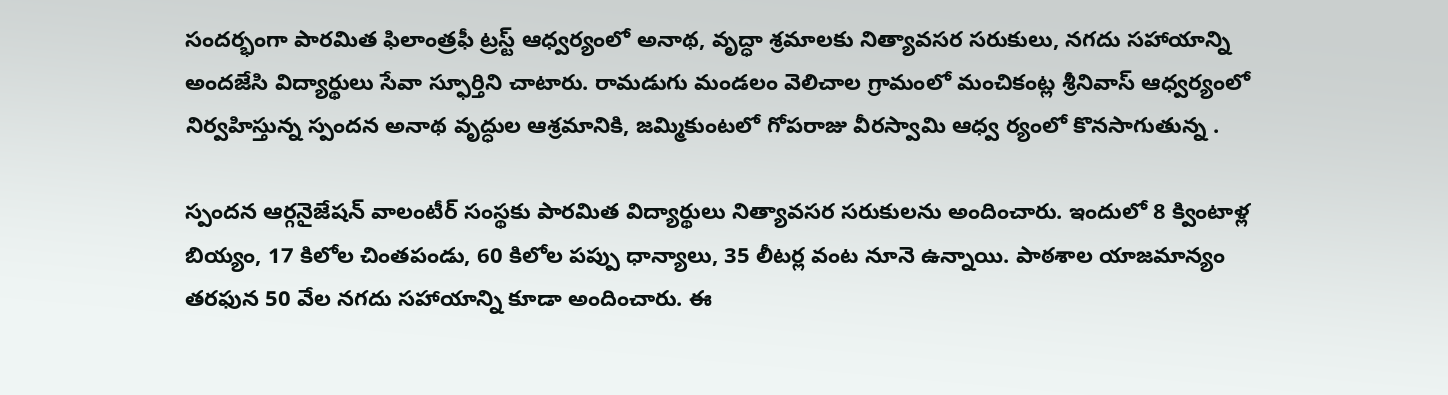సందర్భంగా పారమిత ఫిలాంత్రఫీ ట్రస్ట్ ఆధ్వర్యంలో అనాథ, వృద్ధా శ్రమాలకు నిత్యావసర సరుకులు, నగదు సహాయాన్ని అందజేసి విద్యార్థులు సేవా స్ఫూర్తిని చాటారు. రామడుగు మండలం వెలిచాల గ్రామంలో మంచికంట్ల శ్రీనివాస్ ఆధ్వర్యంలో నిర్వహిస్తున్న స్పందన అనాథ వృద్ధుల ఆశ్రమానికి, జమ్మికుంటలో గోపరాజు వీరస్వామి ఆధ్వ ర్యంలో కొనసాగుతున్న .

స్పందన ఆర్గనైజేషన్ వాలంటీర్ సంస్థకు పారమిత విద్యార్థులు నిత్యావసర సరుకులను అందించారు. ఇందులో 8 క్వింటాళ్ల బియ్యం, 17 కిలోల చింతపండు, 60 కిలోల పప్పు ధాన్యాలు, 35 లీటర్ల వంట నూనె ఉన్నాయి. పాఠశాల యాజమాన్యం తరఫున 50 వేల నగదు సహాయాన్ని కూడా అందించారు. ఈ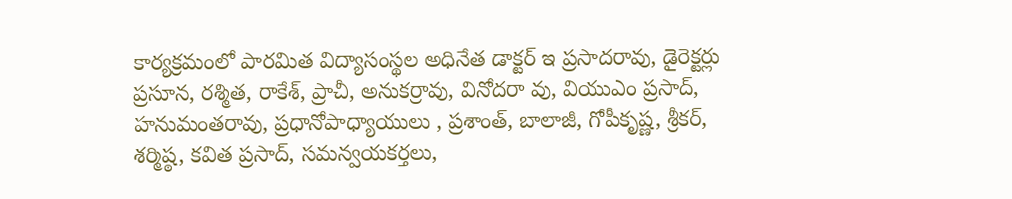కార్యక్రమంలో పారమిత విద్యాసంస్థల అధినేత డాక్టర్ ఇ ప్రసాదరావు, డైరెక్టర్లు ప్రసూన, రశ్మిత, రాకేశ్, ప్రాచీ, అనుకర్రావు, వినోదరా వు, వియుఎం ప్రసాద్, హనుమంతరావు, ప్రధానోపాధ్యాయులు , ప్రశాంత్, బాలాజీ, గోపీకృష్ణ, శ్రీకర్, శర్మిష్ఠ, కవిత ప్రసాద్, సమన్వయకర్తలు,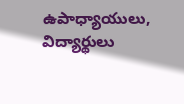ఉపాధ్యాయులు, విద్యార్థులు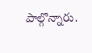పాల్గొన్నారు.